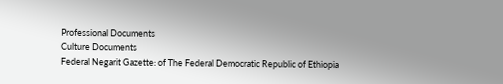Professional Documents
Culture Documents
Federal Negarit Gazette: of The Federal Democratic Republic of Ethiopia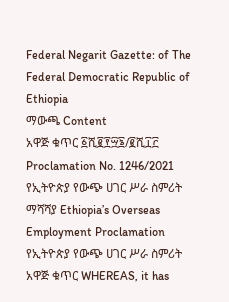Federal Negarit Gazette: of The Federal Democratic Republic of Ethiopia
ማውጫ Content
አዋጅ ቁጥር ፩ሺ፪፻፵፮/፪ሺ፲፫ Proclamation No. 1246/2021
የኢትዮጵያ የውጭ ሀገር ሥራ ስምሪት ማሻሻያ Ethiopia’s Overseas Employment Proclamation
የኢትዮጵያ የውጭ ሀገር ሥራ ስምሪት አዋጅ ቁጥር WHEREAS, it has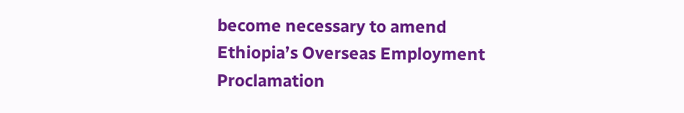become necessary to amend
Ethiopia’s Overseas Employment Proclamation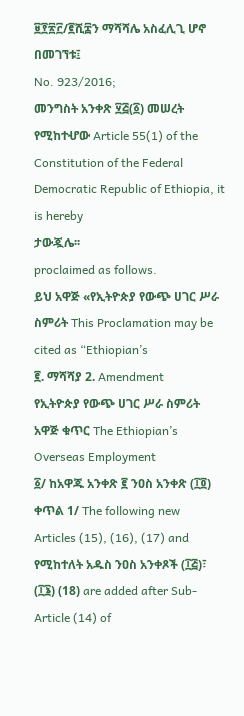፱፻፳፫/፪ሺ፰ን ማሻሻሌ አስፈሊጊ ሆኖ በመገኘቱ፤
No. 923/2016;
መንግስት አንቀጽ ፶፭(፩) መሠረት የሚከተሇው Article 55(1) of the Constitution of the Federal
Democratic Republic of Ethiopia, it is hereby
ታውጇሌ፡፡
proclaimed as follows.
ይህ አዋጅ «የኢትዮጵያ የውጭ ሀገር ሥራ ስምሪት This Proclamation may be cited as “Ethiopian’s
፪. ማሻሻያ 2. Amendment
የኢትዮጵያ የውጭ ሀገር ሥራ ስምሪት አዋጅ ቁጥር The Ethiopian’s Overseas Employment
፩/ ከአዋጁ አንቀጽ ፪ ንዐስ አንቀጽ (፲፬) ቀጥል 1/ The following new Articles (15), (16), (17) and
የሚከተለት አዱስ ንዐስ አንቀጾች (፲፭)፣ (፲፮) (18) are added after Sub-Article (14) of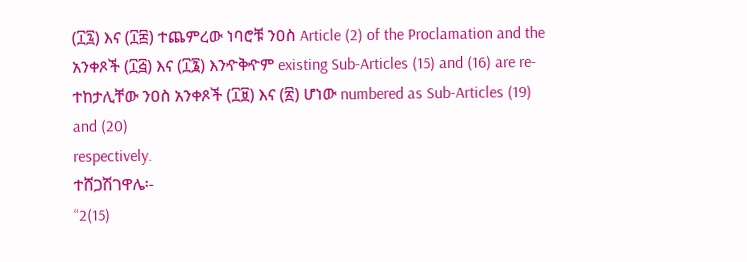(፲፯) እና (፲፰) ተጨምረው ነባሮቹ ንዐስ Article (2) of the Proclamation and the
አንቀጾች (፲፭) እና (፲፮) እንዯቅዯም existing Sub-Articles (15) and (16) are re-
ተከታሊቸው ንዐስ አንቀጾች (፲፱) እና (፳) ሆነው numbered as Sub-Articles (19) and (20)
respectively.
ተሸጋሽገዋሌ፡-
“2(15)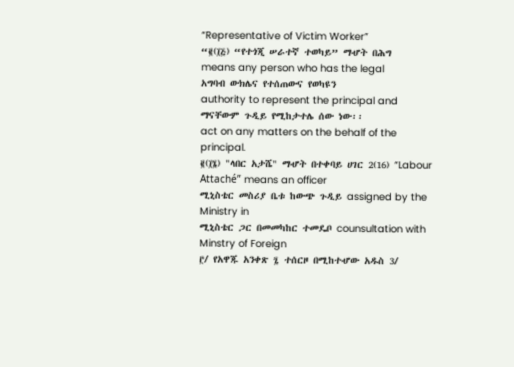“Representative of Victim Worker”
“፪(፲፭) “የተጎጂ ሠራተኛ ተወካይ” ማሇት በሕግ
means any person who has the legal
አግባብ ውክሌና የተሰጠውና የወካዩን
authority to represent the principal and
ማናቸውም ጉዲይ የሚከታተሌ ሰው ነው፡፡
act on any matters on the behalf of the
principal.
፪(፲፮) "ላበር አታሼ" ማሇት በተቀባይ ሀገር 2(16) “Labour Attaché” means an officer
ሚኒስቴር መስሪያ ቤቱ ከውጭ ጉዲይ assigned by the Ministry in
ሚኒስቴር ጋር በመመካከር ተመዴቦ counsultation with Minstry of Foreign
፫/ የአዋጁ አንቀጽ ፯ ተሰርዞ በሚከተሇው አዱስ 3/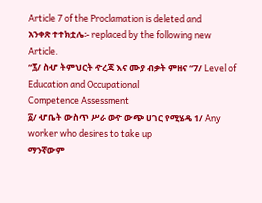Article 7 of the Proclamation is deleted and
አንቀጽ ተተክቷሌ፡- replaced by the following new Article.
“፯/ ስሇ ትምህርት ዯረጃ እና ሙያ ብቃት ምዘና “7/ Level of Education and Occupational
Competence Assessment
፩/ ሇቤት ውስጥ ሥራ ወዯ ውጭ ሀገር የሚሄዴ 1/ Any worker who desires to take up
ማንኛውም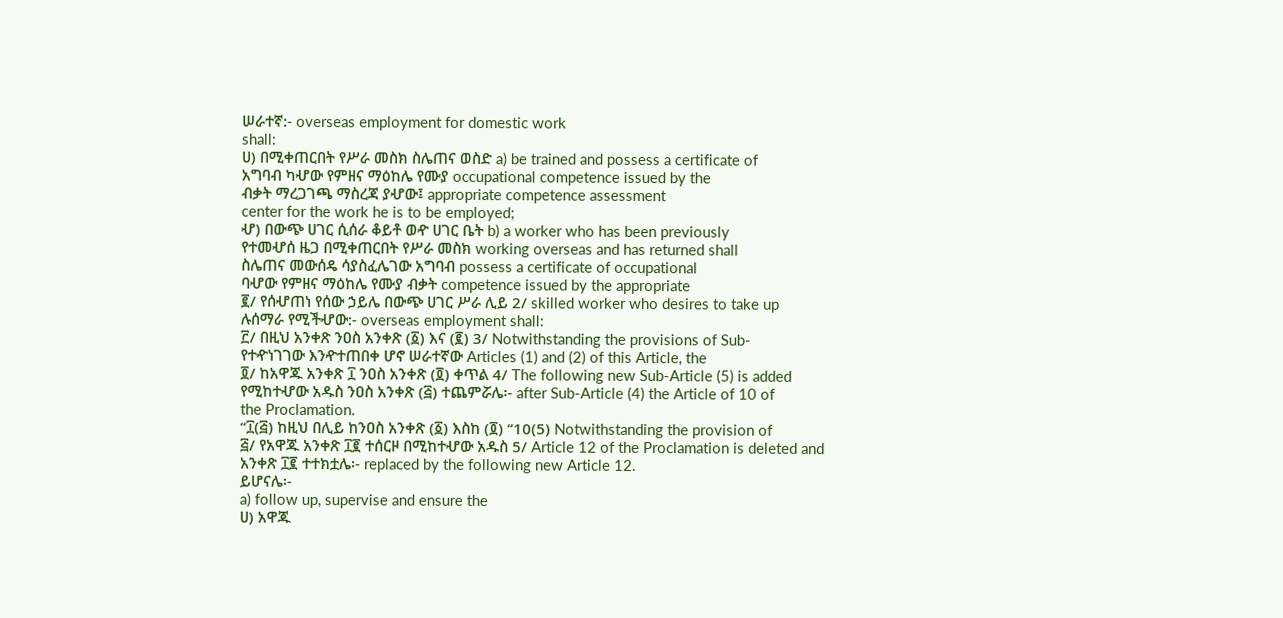ሠራተኛ:- overseas employment for domestic work
shall:
ሀ) በሚቀጠርበት የሥራ መስክ ስሌጠና ወስድ a) be trained and possess a certificate of
አግባብ ካሇው የምዘና ማዕከሌ የሙያ occupational competence issued by the
ብቃት ማረጋገጫ ማስረጃ ያሇው፤ appropriate competence assessment
center for the work he is to be employed;
ሇ) በውጭ ሀገር ሲሰራ ቆይቶ ወዯ ሀገር ቤት b) a worker who has been previously
የተመሇሰ ዜጋ በሚቀጠርበት የሥራ መስክ working overseas and has returned shall
ስሌጠና መውሰዴ ሳያስፈሌገው አግባብ possess a certificate of occupational
ባሇው የምዘና ማዕከሌ የሙያ ብቃት competence issued by the appropriate
፪/ የሰሇጠነ የሰው ኃይሌ በውጭ ሀገር ሥራ ሊይ 2/ skilled worker who desires to take up
ሉሰማራ የሚችሇው:- overseas employment shall:
፫/ በዚህ አንቀጽ ንዐስ አንቀጽ (፩) እና (፪) 3/ Notwithstanding the provisions of Sub-
የተዯነገገው እንዯተጠበቀ ሆኖ ሠራተኛው Articles (1) and (2) of this Article, the
፬/ ከአዋጁ አንቀጽ ፲ ንዐስ አንቀጽ (፬) ቀጥል 4/ The following new Sub-Article (5) is added
የሚከተሇው አዱስ ንዐስ አንቀጽ (፭) ተጨምሯሌ፡- after Sub-Article (4) the Article of 10 of
the Proclamation.
“፲(፭) ከዚህ በሊይ ከንዐስ አንቀጽ (፩) እስከ (፬) “10(5) Notwithstanding the provision of
፭/ የአዋጁ አንቀጽ ፲፪ ተሰርዞ በሚከተሇው አዱስ 5/ Article 12 of the Proclamation is deleted and
አንቀጽ ፲፪ ተተክቷሌ፡- replaced by the following new Article 12.
ይሆናሌ፡-
a) follow up, supervise and ensure the
ሀ) አዋጁ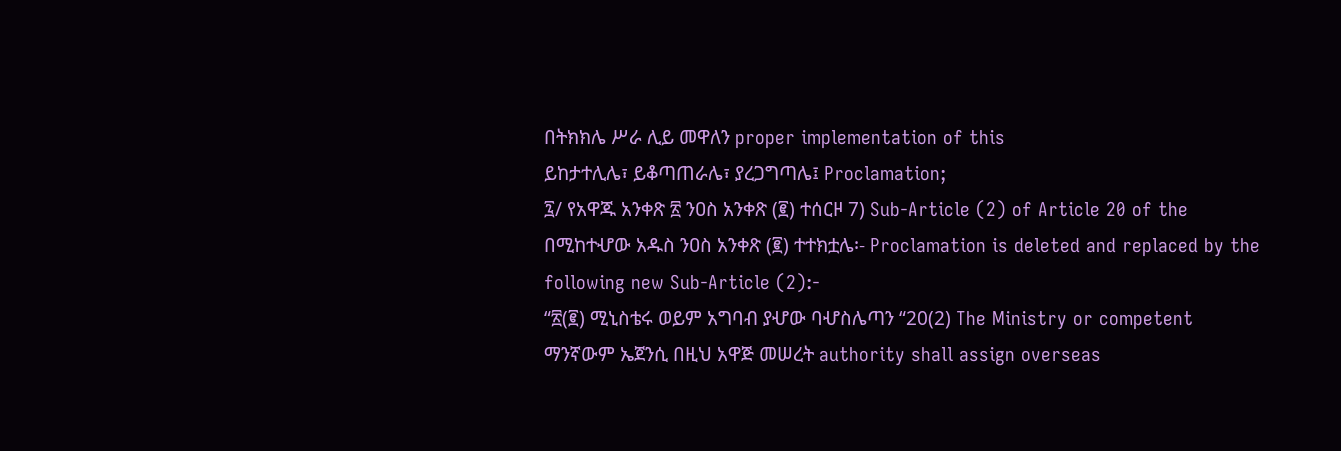በትክክሌ ሥራ ሊይ መዋለን proper implementation of this
ይከታተሊሌ፣ ይቆጣጠራሌ፣ ያረጋግጣሌ፤ Proclamation;
፯/ የአዋጁ አንቀጽ ፳ ንዐስ አንቀጽ (፪) ተሰርዞ 7) Sub-Article (2) of Article 20 of the
በሚከተሇው አዱስ ንዐስ አንቀጽ (፪) ተተክቷሌ፡- Proclamation is deleted and replaced by the
following new Sub-Article (2):-
“፳(፪) ሚኒስቴሩ ወይም አግባብ ያሇው ባሇስሌጣን “20(2) The Ministry or competent
ማንኛውም ኤጀንሲ በዚህ አዋጅ መሠረት authority shall assign overseas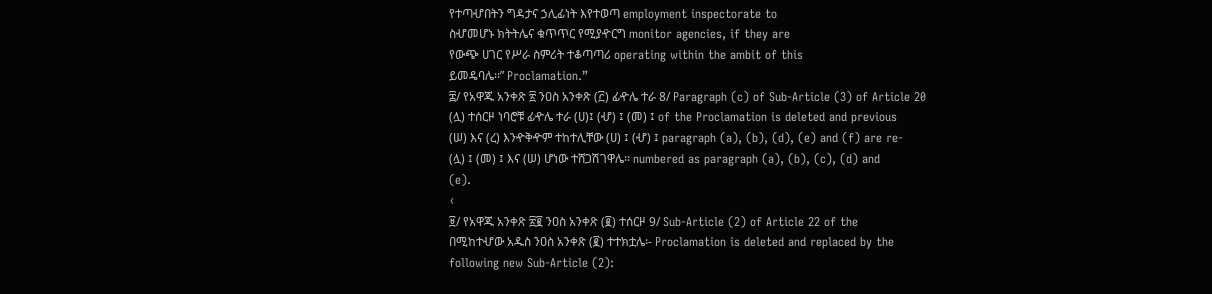የተጣሇበትን ግዳታና ኃሊፊነት እየተወጣ employment inspectorate to
ስሇመሆኑ ክትትሌና ቁጥጥር የሚያዯርግ monitor agencies, if they are
የውጭ ሀገር የሥራ ስምሪት ተቆጣጣሪ operating within the ambit of this
ይመዴባሌ፡፡” Proclamation.”
፰/ የአዋጁ አንቀጽ ፳ ንዐስ አንቀጽ (፫) ፊዯሌ ተራ 8/ Paragraph (c) of Sub-Article (3) of Article 20
(ሏ) ተሰርዞ ነባሮቹ ፊዯሌ ተራ (ሀ)፤ (ሇ) ፤ (መ) ፤ of the Proclamation is deleted and previous
(ሠ) እና (ረ) እንዯቅዯም ተከተሊቸው (ሀ) ፤ (ሇ) ፤ paragraph (a), (b), (d), (e) and (f) are re-
(ሏ) ፤ (መ) ፤ እና (ሠ) ሆነው ተሸጋሽገዋሌ፡፡ numbered as paragraph (a), (b), (c), (d) and
(e).
‹
፱/ የአዋጁ አንቀጽ ፳፪ ንዐስ አንቀጽ (፪) ተሰርዞ 9/ Sub-Article (2) of Article 22 of the
በሚከተሇው አዱስ ንዐስ አንቀጽ (፪) ተተክቷሌ፡- Proclamation is deleted and replaced by the
following new Sub-Article (2):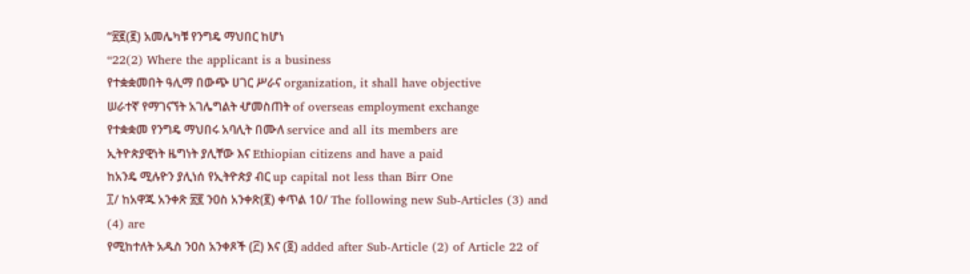“፳፪(፪) አመሌካቹ የንግዴ ማህበር ከሆነ
“22(2) Where the applicant is a business
የተቋቋመበት ዓሊማ በውጭ ሀገር ሥራና organization, it shall have objective
ሠራተኛ የማገናኘት አገሌግልት ሇመስጠት of overseas employment exchange
የተቋቋመ የንግዴ ማህበሩ አባሊት በሙለ service and all its members are
ኢትዮጵያዊነት ዜግነት ያሊቸው እና Ethiopian citizens and have a paid
ከአንዴ ሚሉዮን ያሊነሰ የኢትዮጵያ ብር up capital not less than Birr One
፲/ ከአዋጁ አንቀጽ ፳፪ ንዐስ አንቀጽ(፪) ቀጥል 10/ The following new Sub-Articles (3) and (4) are
የሚከተለት አዱስ ንዐስ አንቀጾች (፫) እና (፬) added after Sub-Article (2) of Article 22 of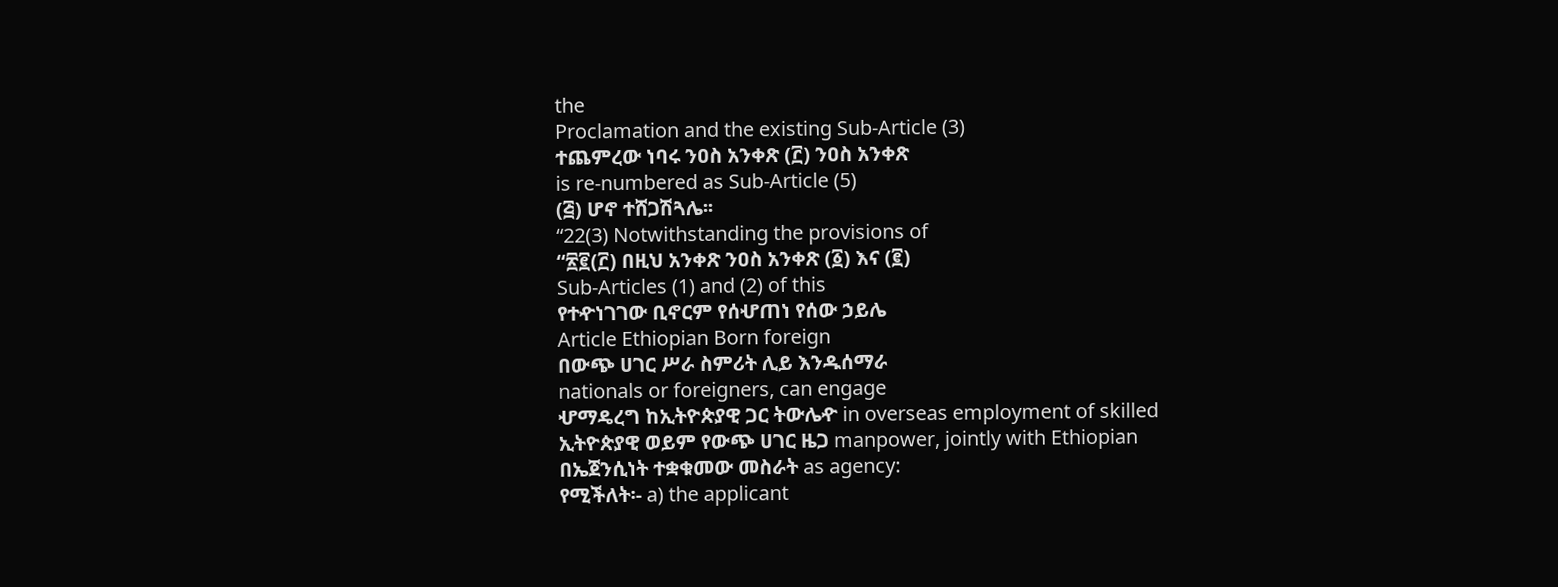the
Proclamation and the existing Sub-Article (3)
ተጨምረው ነባሩ ንዐስ አንቀጽ (፫) ንዐስ አንቀጽ
is re-numbered as Sub-Article (5)
(፭) ሆኖ ተሸጋሽጓሌ፡፡
“22(3) Notwithstanding the provisions of
“፳፪(፫) በዚህ አንቀጽ ንዐስ አንቀጽ (፩) እና (፪)
Sub-Articles (1) and (2) of this
የተዯነገገው ቢኖርም የሰሇጠነ የሰው ኃይሌ
Article Ethiopian Born foreign
በውጭ ሀገር ሥራ ስምሪት ሊይ እንዱሰማራ
nationals or foreigners, can engage
ሇማዴረግ ከኢትዮጵያዊ ጋር ትውሌዯ in overseas employment of skilled
ኢትዮጵያዊ ወይም የውጭ ሀገር ዜጋ manpower, jointly with Ethiopian
በኤጀንሲነት ተቋቁመው መስራት as agency:
የሚችለት፡- a) the applicant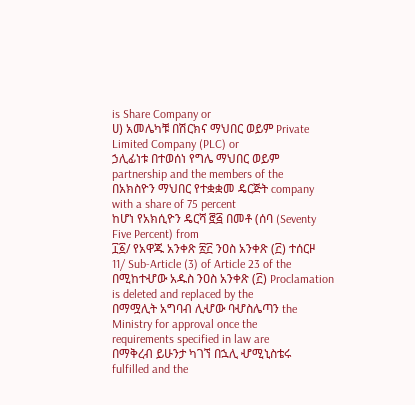is Share Company or
ሀ) አመሌካቹ በሽርክና ማህበር ወይም Private Limited Company (PLC) or
ኃሊፊነቱ በተወሰነ የግሌ ማህበር ወይም partnership and the members of the
በአክስዮን ማህበር የተቋቋመ ዴርጅት company with a share of 75 percent
ከሆነ የአክሲዮን ዴርሻ ፸፭ በመቶ (ሰባ (Seventy Five Percent) from
፲፩/ የአዋጁ አንቀጽ ፳፫ ንዐስ አንቀጽ (፫) ተሰርዞ 11/ Sub-Article (3) of Article 23 of the
በሚከተሇው አዱስ ንዐስ አንቀጽ (፫) Proclamation is deleted and replaced by the
በማሟሊት አግባብ ሊሇው ባሇስሌጣን the Ministry for approval once the
requirements specified in law are
በማቅረብ ይሁንታ ካገኘ በኋሊ ሇሚኒስቴሩ
fulfilled and the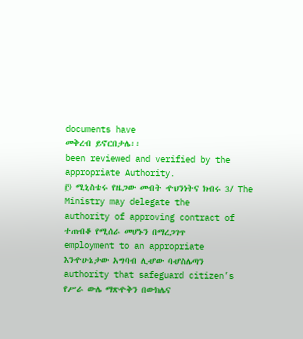documents have
መቅረብ ይኖርበታሌ፡፡
been reviewed and verified by the
appropriate Authority.
፫) ሚኒስቴሩ የዜጋው መብት ዯህንነትና ክብሩ 3/ The Ministry may delegate the
authority of approving contract of
ተጠብቆ የሚሰራ መሆኑን በማረጋገጥ
employment to an appropriate
እንዯሁኔታው አግባብ ሊሇው ባሇስሌጣን
authority that safeguard citizen’s
የሥራ ውሌ ማጽዯቅን በውክሌና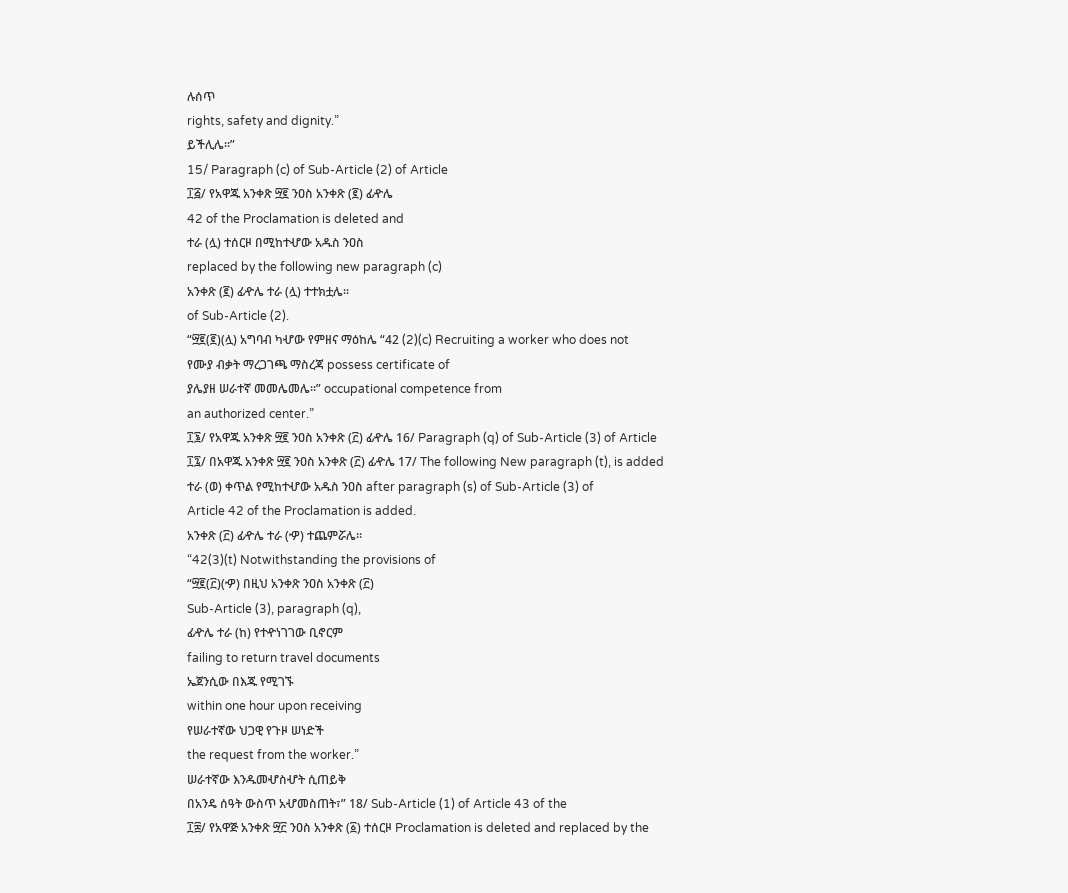ሉሰጥ
rights, safety and dignity.”
ይችሊሌ፡፡”
15/ Paragraph (c) of Sub-Article (2) of Article
፲፭/ የአዋጁ አንቀጽ ፵፪ ንዐስ አንቀጽ (፪) ፊዯሌ
42 of the Proclamation is deleted and
ተራ (ሏ) ተሰርዞ በሚከተሇው አዱስ ንዐስ
replaced by the following new paragraph (c)
አንቀጽ (፪) ፊዯሌ ተራ (ሏ) ተተክቷሌ፡፡
of Sub-Article (2).
“፵፪(፪)(ሏ) አግባብ ካሇው የምዘና ማዕከሌ “42 (2)(c) Recruiting a worker who does not
የሙያ ብቃት ማረጋገጫ ማስረጃ possess certificate of
ያሌያዘ ሠራተኛ መመሌመሌ፡፡” occupational competence from
an authorized center.”
፲፮/ የአዋጁ አንቀጽ ፵፪ ንዐስ አንቀጽ (፫) ፊዯሌ 16/ Paragraph (q) of Sub-Article (3) of Article
፲፯/ በአዋጁ አንቀጽ ፵፪ ንዐስ አንቀጽ (፫) ፊዯሌ 17/ The following New paragraph (t), is added
ተራ (ወ) ቀጥል የሚከተሇው አዱስ ንዐስ after paragraph (s) of Sub-Article (3) of
Article 42 of the Proclamation is added.
አንቀጽ (፫) ፊዯሌ ተራ (ዏ) ተጨምሯሌ፡፡
“42(3)(t) Notwithstanding the provisions of
“፵፪(፫)(ዏ) በዚህ አንቀጽ ንዐስ አንቀጽ (፫)
Sub-Article (3), paragraph (q),
ፊዯሌ ተራ (ከ) የተዯነገገው ቢኖርም
failing to return travel documents
ኤጀንሲው በእጁ የሚገኙ
within one hour upon receiving
የሠራተኛው ህጋዊ የጉዞ ሠነድች
the request from the worker.”
ሠራተኛው እንዱመሇስሇት ሲጠይቅ
በአንዴ ሰዓት ውስጥ አሇመስጠት፣” 18/ Sub-Article (1) of Article 43 of the
፲፰/ የአዋጅ አንቀጽ ፵፫ ንዐስ አንቀጽ (፩) ተሰርዞ Proclamation is deleted and replaced by the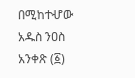በሚከተሇው አዱስ ንዐስ አንቀጽ (፩)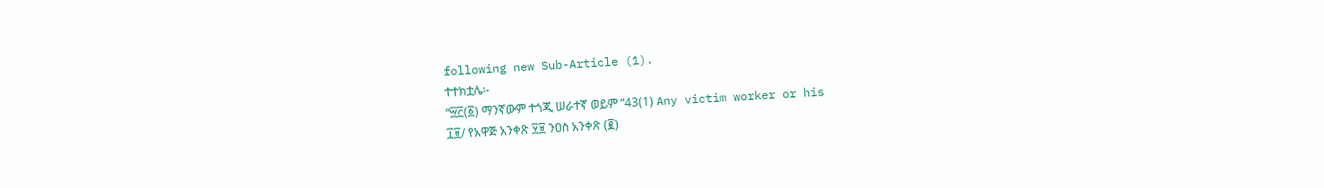following new Sub-Article (1).
ተተክቷሌ፡-
“፵፫(፩) ማንኛውም ተጎጂ ሠራተኛ ወይም “43(1) Any victim worker or his
፲፱/ የአዋጅ አንቀጽ ፶፱ ንዐስ አንቀጽ (፪)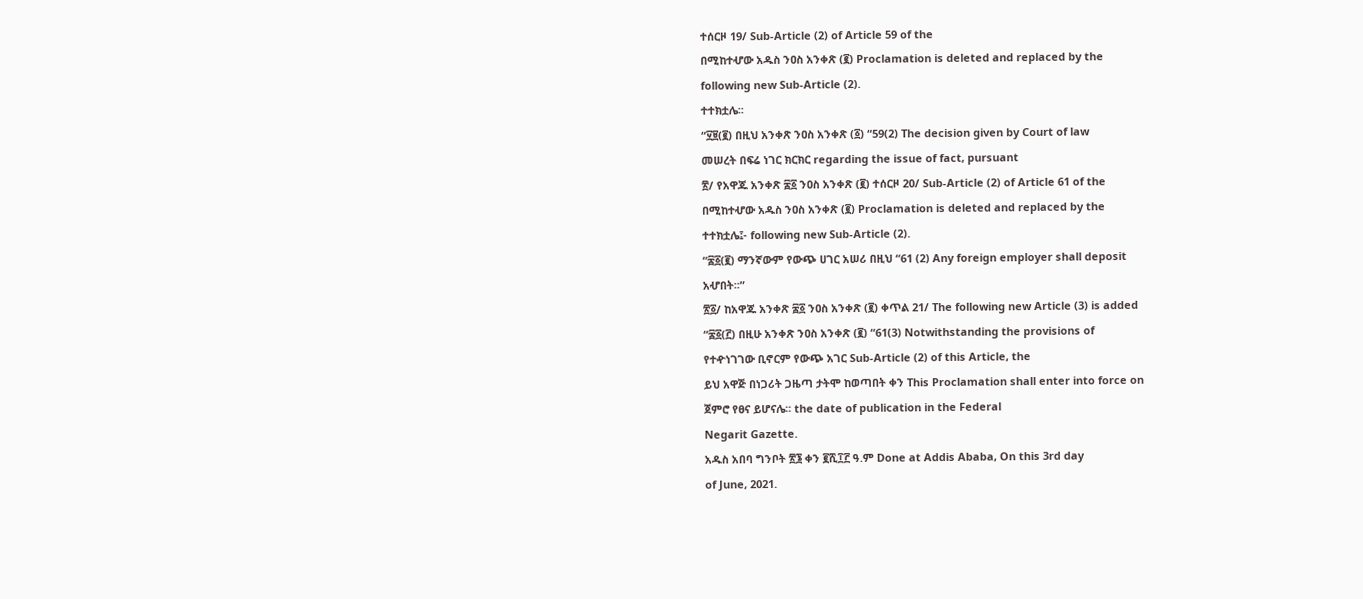ተሰርዞ 19/ Sub-Article (2) of Article 59 of the
በሚከተሇው አዱስ ንዐስ አንቀጽ (፪) Proclamation is deleted and replaced by the
following new Sub-Article (2).
ተተክቷሌ፡፡
“፶፱(፪) በዚህ አንቀጽ ንዐስ አንቀጽ (፩) “59(2) The decision given by Court of law
መሠረት በፍሬ ነገር ክርክር regarding the issue of fact, pursuant
፳/ የአዋጁ አንቀጽ ፷፩ ንዐስ አንቀጽ (፪) ተሰርዞ 20/ Sub-Article (2) of Article 61 of the
በሚከተሇው አዱስ ንዐስ አንቀጽ (፪) Proclamation is deleted and replaced by the
ተተክቷሌ፤- following new Sub-Article (2).
“፷፩(፪) ማንኛውም የውጭ ሀገር አሠሪ በዚህ “61 (2) Any foreign employer shall deposit
አሇበት፡፡”
፳፩/ ከአዋጁ አንቀጽ ፷፩ ንዐስ አንቀጽ (፪) ቀጥል 21/ The following new Article (3) is added
“፷፩(፫) በዚሁ አንቀጽ ንዐስ አንቀጽ (፪) “61(3) Notwithstanding the provisions of
የተዯነገገው ቢኖርም የውጭ አገር Sub-Article (2) of this Article, the
ይህ አዋጅ በነጋሪት ጋዜጣ ታትሞ ከወጣበት ቀን This Proclamation shall enter into force on
ጀምሮ የፀና ይሆናሌ፡፡ the date of publication in the Federal
Negarit Gazette.
አዱስ አበባ ግንቦት ፳፮ ቀን ፪ሺ፲፫ ዓ.ም Done at Addis Ababa, On this 3rd day
of June, 2021.